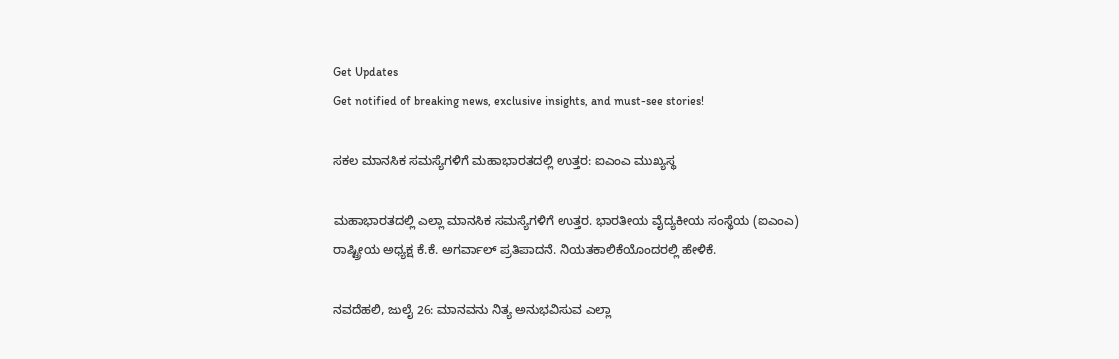Get Updates
Get notified of breaking news, exclusive insights, and must-see stories!

ಸಕಲ ಮಾನಸಿಕ ಸಮಸ್ಯೆಗಳಿಗೆ ಮಹಾಭಾರತದಲ್ಲಿ ಉತ್ತರ: ಐಎಂಎ ಮುಖ್ಯಸ್ಥ

ಮಹಾಭಾರತದಲ್ಲಿ ಎಲ್ಲಾ ಮಾನಸಿಕ ಸಮಸ್ಯೆಗಳಿಗೆ ಉತ್ತರ. ಭಾರತೀಯ ವೈದ್ಯಕೀಯ ಸಂಸ್ಥೆಯ (ಐಎಂಎ) ರಾಷ್ಟ್ರೀಯ ಅಧ್ಯಕ್ಷ ಕೆ.ಕೆ. ಅಗರ್ವಾಲ್ ಪ್ರತಿಪಾದನೆ. ನಿಯತಕಾಲಿಕೆಯೊಂದರಲ್ಲಿ ಹೇಳಿಕೆ.

ನವದೆಹಲಿ, ಜುಲೈ 26: ಮಾನವನು ನಿತ್ಯ ಅನುಭವಿಸುವ ಎಲ್ಲಾ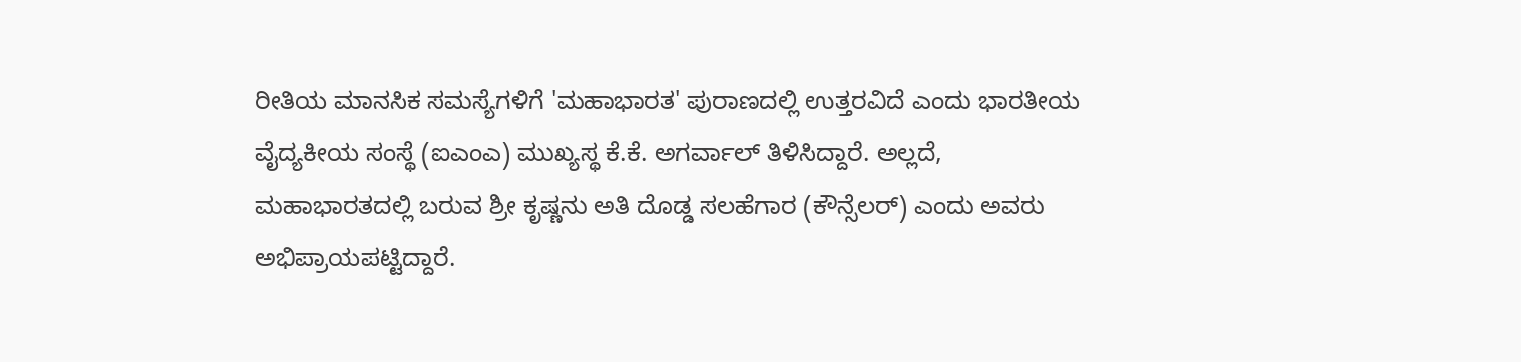ರೀತಿಯ ಮಾನಸಿಕ ಸಮಸ್ಯೆಗಳಿಗೆ 'ಮಹಾಭಾರತ' ಪುರಾಣದಲ್ಲಿ ಉತ್ತರವಿದೆ ಎಂದು ಭಾರತೀಯ ವೈದ್ಯಕೀಯ ಸಂಸ್ಥೆ (ಐಎಂಎ) ಮುಖ್ಯಸ್ಥ ಕೆ.ಕೆ. ಅಗರ್ವಾಲ್ ತಿಳಿಸಿದ್ದಾರೆ. ಅಲ್ಲದೆ, ಮಹಾಭಾರತದಲ್ಲಿ ಬರುವ ಶ್ರೀ ಕೃಷ್ಣನು ಅತಿ ದೊಡ್ಡ ಸಲಹೆಗಾರ (ಕೌನ್ಸೆಲರ್) ಎಂದು ಅವರು ಅಭಿಪ್ರಾಯಪಟ್ಟಿದ್ದಾರೆ.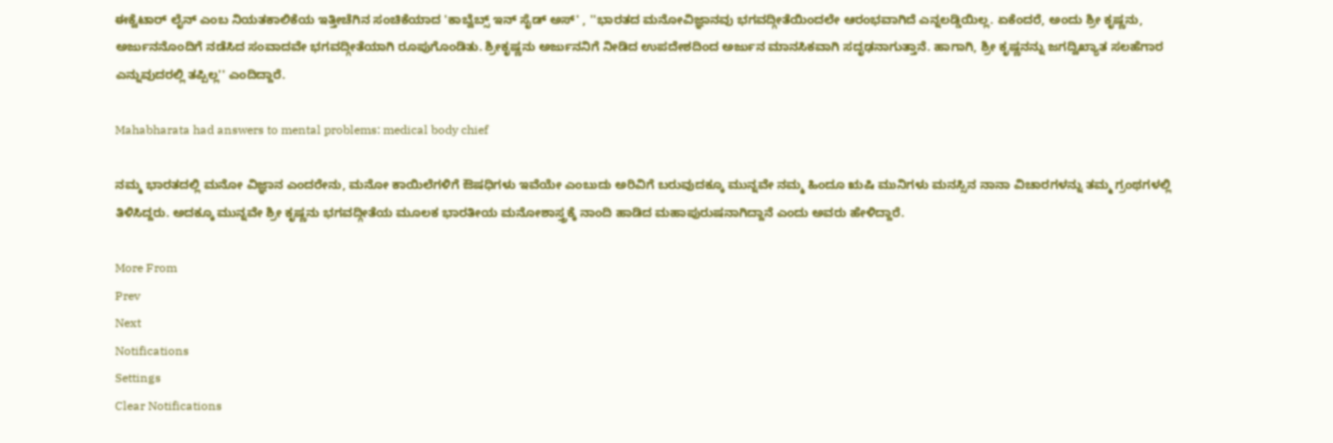ಈಕ್ವೆಟಾರ್ ಲೈನ್ ಎಂಬ ನಿಯತಕಾಲಿಕೆಯ ಇತ್ತೀಚೆಗಿನ ಸಂಚಿಕೆಯಾದ 'ಕಾಬ್ವೆಬ್ಸ್ ಇನ್ ಸೈಡ್ ಅಸ್' , ''ಭಾರತದ ಮನೋವಿಜ್ಞಾನವು ಭಗವದ್ಗೀತೆಯಿಂದಲೇ ಆರಂಭವಾಗಿದೆ ಎನ್ನಲಡ್ಡಿಯಿಲ್ಲ. ಏಕೆಂದರೆ, ಅಂದು ಶ್ರೀ ಕೃಷ್ಣನು, ಅರ್ಜುನನೊಂದಿಗೆ ನಡೆಸಿದ ಸಂವಾದವೇ ಭಗವದ್ಗೀತೆಯಾಗಿ ರೂಪುಗೊಂಡಿತು. ಶ್ರೀಕೃಷ್ಣನು ಅರ್ಜುನನಿಗೆ ನೀಡಿದ ಉಪದೇಶದಿಂದ ಅರ್ಜುನ ಮಾನಸಿಕವಾಗಿ ಸದೃಢನಾಗುತ್ತಾನೆ. ಹಾಗಾಗಿ, ಶ್ರೀ ಕೃಷ್ಣನನ್ನು ಜಗದ್ವಿಖ್ಯಾತ ಸಲಹೆಗಾರ ಎನ್ನುವುದರಲ್ಲಿ ತಪ್ಪಿಲ್ಲ'' ಎಂದಿದ್ದಾರೆ.

Mahabharata had answers to mental problems: medical body chief

ನಮ್ಮ ಭಾರತದಲ್ಲಿ ಮನೋ ವಿಜ್ಞಾನ ಎಂದರೇನು, ಮನೋ ಕಾಯಿಲೆಗಳಿಗೆ ಔಷಧಿಗಳು ಇವೆಯೇ ಎಂಬುದು ಅರಿವಿಗೆ ಬರುವುದಕ್ಕೂ ಮುನ್ನವೇ ನಮ್ಮ ಹಿಂದೂ ಋಷಿ ಮುನಿಗಳು ಮನಸ್ಸಿನ ನಾನಾ ವಿಚಾರಗಳನ್ನು ತಮ್ಮ ಗ್ರಂಥಗಳಲ್ಲಿ ತಿಳಿಸಿದ್ದರು. ಅದಕ್ಕೂ ಮುನ್ನವೇ ಶ್ರೀ ಕೃಷ್ಣನು ಭಗವದ್ಗೀತೆಯ ಮೂಲಕ ಭಾರತೀಯ ಮನೋಶಾಸ್ತ್ರಕ್ಕೆ ನಾಂದಿ ಹಾಡಿದ ಮಹಾಪುರುಷನಾಗಿದ್ದಾನೆ ಎಂದು ಅವರು ಹೇಳಿದ್ದಾರೆ.

More From
Prev
Next
Notifications
Settings
Clear Notifications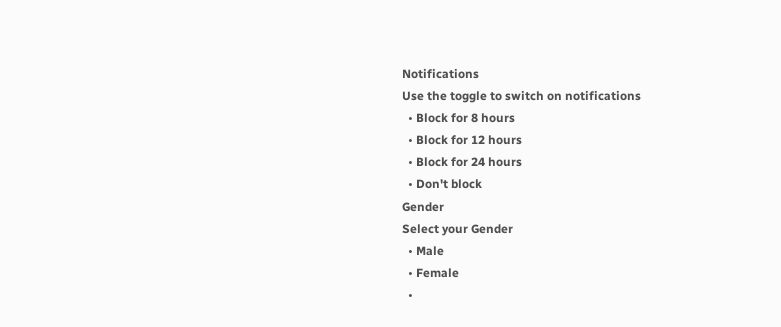Notifications
Use the toggle to switch on notifications
  • Block for 8 hours
  • Block for 12 hours
  • Block for 24 hours
  • Don't block
Gender
Select your Gender
  • Male
  • Female
  •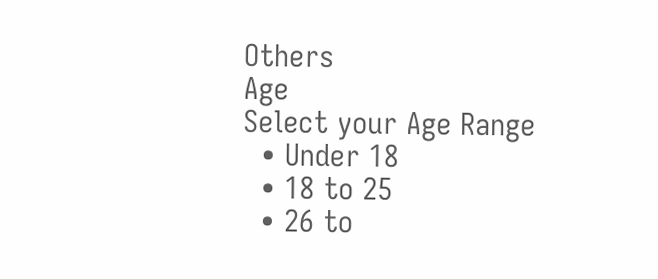Others
Age
Select your Age Range
  • Under 18
  • 18 to 25
  • 26 to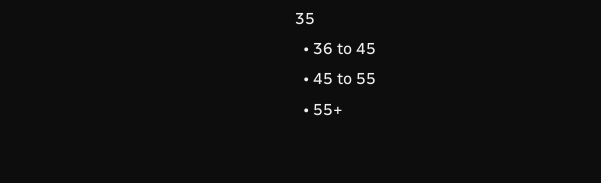35
  • 36 to 45
  • 45 to 55
  • 55+